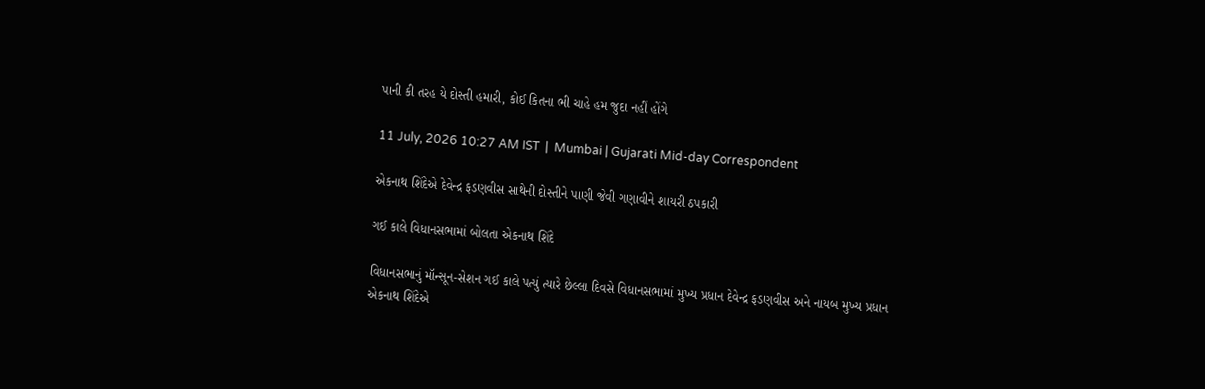પાની કી તરહ યે દોસ્તી હમારી, કોઈ કિતના ભી ચાહે હમ જુદા નહીં હોંગે

11 July, 2026 10:27 AM IST  |  Mumbai | Gujarati Mid-day Correspondent

એકનાથ શિંદેએ દેવેન્દ્ર ફડણવીસ સાથેની દોસ્તીને પાણી જેવી ગણાવીને શાયરી ઠપકારી

ગઈ કાલે વિધાનસભામાં બોલતા એકનાથ શિંદે

વિધાનસભાનું મૉન્સૂન-સેશન ગઈ કાલે પત્યું ત્યારે છેલ્લા દિવસે વિધાનસભામાં મુખ્ય પ્રધાન દેવેન્દ્ર ફડણવીસ અને નાયબ મુખ્ય પ્રધાન એકનાથ શિંદેએ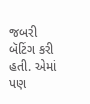જબરી બૅટિંગ કરી હતી. એમાં પણ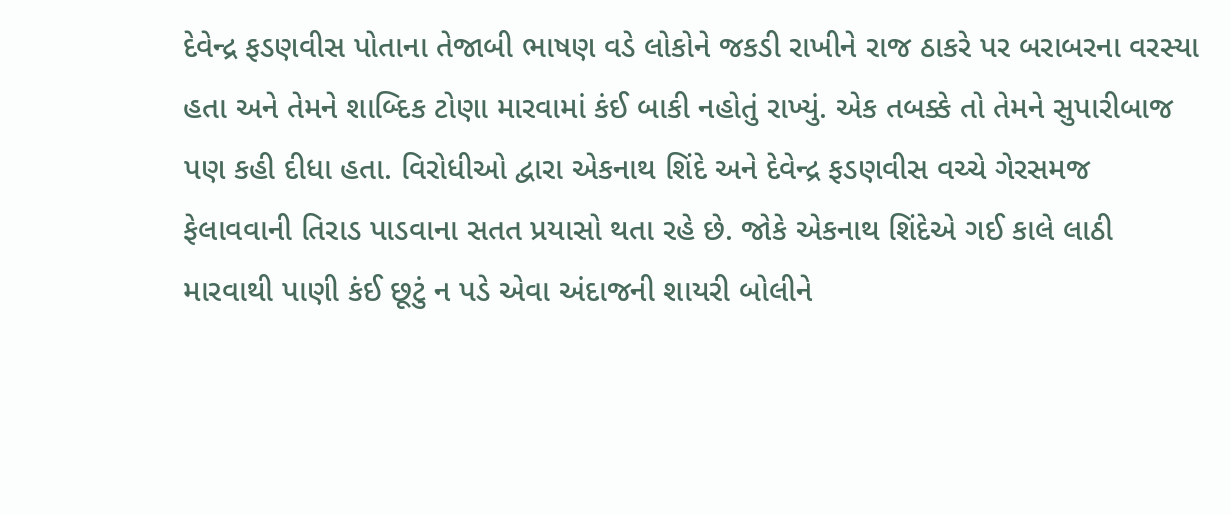દેવેન્દ્ર ફડણવીસ પોતાના તેજાબી ભાષણ વડે લોકોને જકડી રાખીને રાજ ઠાકરે પર બરાબરના વરસ્યા હતા અને તેમને શાબ્દિક ટોણા મારવામાં કંઈ બાકી નહોતું રાખ્યું. એક તબક્કે તો તેમને સુપારીબાજ પણ કહી દીધા હતા. વિરોધીઓ દ્વારા એકનાથ શિંદે અને દેવેન્દ્ર ફડણવીસ વચ્ચે ગેરસમજ ફેલાવવાની તિરાડ પાડવાના સતત પ્રયાસો થતા રહે છે. જોકે એકનાથ શિંદેએ ગઈ કાલે લાઠી મારવાથી પાણી કંઈ છૂટું ન પડે એવા અંદાજની શાયરી બોલીને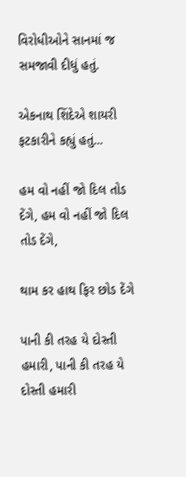વિરોધીઓને સાનમાં જ સમજાવી દીધું હતું.

એકનાથ શિંદેએ શાયરી ફટકારીને કહ્યું હતું...

હમ વો નહીં જો દિલ તોડ દેંગે, હમ વો નહીં જો દિલ તોડ દેંગે,

થામ કર હાથ ફિર છોડ દેંગે

પાની કી તરહ યે દોસ્તી હમારી, પાની કી તરહ યે દોસ્તી હમારી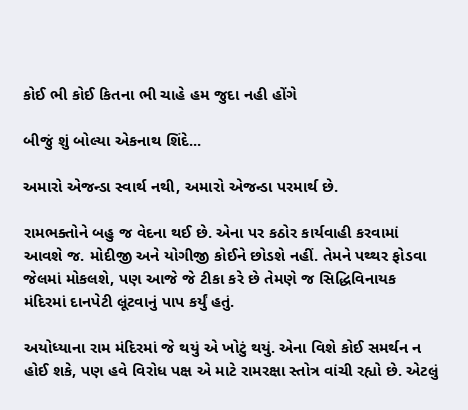કોઈ ભી કોઈ કિતના ભી ચાહે હમ જુદા નહી હોંગે

બીજું શું બોલ્યા એકનાથ શિંદે...

અમારો એજન્ડા સ્વાર્થ નથી, અમારો એજન્ડા પરમાર્થ છે.

રામભક્તોને બહુ જ વેદના થઈ છે. એના પર કઠોર કાર્યવાહી કરવામાં આ‍વશે જ. મોદીજી અને યોગીજી કોઈને છોડશે નહીં. તેમને પથ્થર ફોડવા જેલમાં મોકલશે, પણ આજે જે ટીકા કરે છે તેમણે જ સિદ્ધિવિનાયક મંદિરમાં દાનપેટી લૂંટવાનું પાપ કર્યું હતું.

અયોધ્યાના રામ મંદિરમાં જે થયું એ ખોટું થયું. એના વિશે કોઈ સમર્થન ન હોઈ શકે, પણ હવે વિરોધ પક્ષ એ માટે રામરક્ષા સ્તોત્ર વાંચી રહ્યો છે. એટલું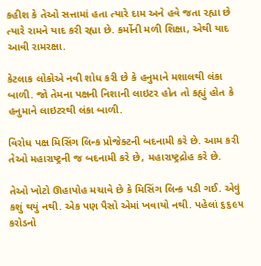કહીશ કે તેઓ સત્તામાં હતા ત્યારે દામ અને હવે જતા રહ્યા છે ત્યારે રામને યાદ કરી રહ્યા છે. કર્મોની મળી શિક્ષા, એથી યાદ આવી રામરક્ષા.

કેટલાક લોકોએ નવી શોધ કરી છે કે હનુમાને મશાલથી લંકા બાળી. જો તેમના પક્ષની નિશાની લાઇટર હોત તો કહ્યું હોત કે હનુમાને લાઇટરથી લંકા બાળી.

વિરોધ પક્ષ મિસિંગ લિન્ક પ્રોજેક્ટની બદનામી કરે છે. આમ કરી તેઓ મહારાષ્ટ્રની જ બદનામી કરે છે, મહારાષ્ટ્રદ્રોહ કરે છે.

તેઓ ખોટો ઊહાપોહ મચાવે છે કે મિસિંગ લિન્ક પડી ગઈ. એવું કશું થયું નથી. એક પણ પૈસો એમાં ખવાયો નથી. પહેલાં ૬૬૯૫ કરોડનો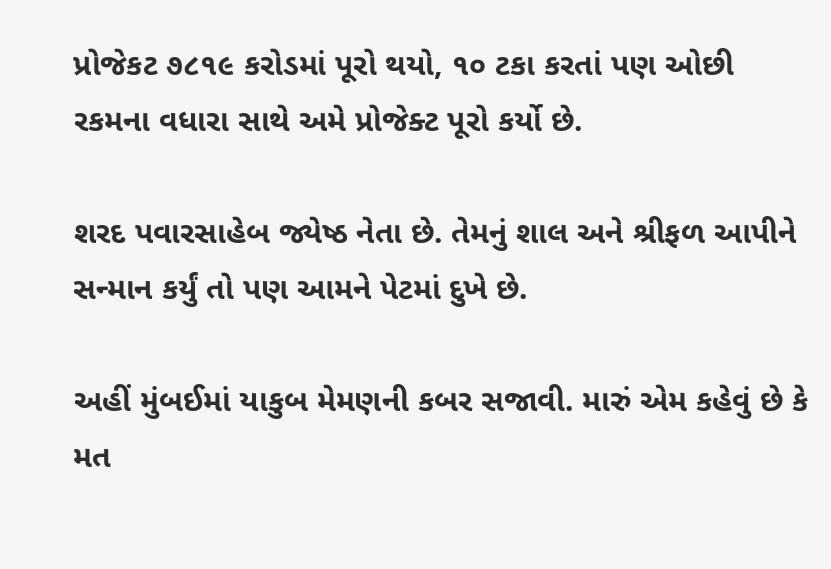પ્રોજેકટ ૭૮૧૯ કરોડમાં પૂરો થયો, ૧૦ ટકા કરતાં પણ ઓછી રકમના વધારા સાથે અમે પ્રોજેક્ટ પૂરો કર્યો છે.

શરદ પવારસાહેબ જ્યેષ્ઠ નેતા છે. તેમનું શાલ અને શ્રીફળ આપીને સન્માન કર્યું તો પણ આમને પેટમાં દુખે છે.

અહીં મુંબઈમાં યાકુબ મેમણની કબર સજાવી. મારું એમ કહેવું છે કે મત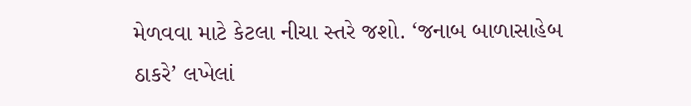મેળવવા માટે કેટલા નીચા સ્તરે જશો. ‘જનાબ બાળાસાહેબ ઠાકરે’ લખેલાં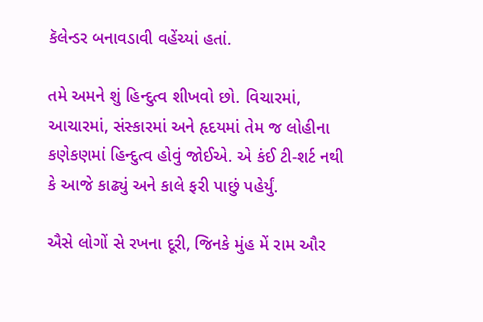કૅલેન્ડર બનાવડાવી વહેંચ્યાં હતાં.

તમે અમને શું હિન્દુત્વ શીખવો છો. વિચારમાં, આચારમાં, સંસ્કારમાં અને હૃદયમાં તેમ જ લોહીના કણેકણમાં હિન્દુત્વ હોવું જોઈએ. એ કંઈ ટી-શર્ટ નથી કે આજે કાઢ્યું અને કાલે ફરી પાછું પહેર્યું.

ઐસે લોગોં સે રખના દૂરી, જિનકે મુંહ મેં રામ ઔર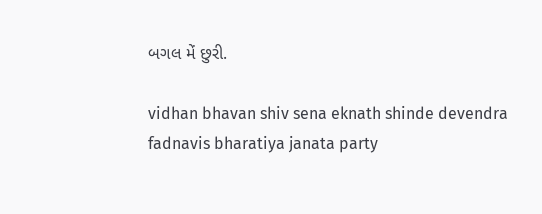બગલ મેં છુરી.

vidhan bhavan shiv sena eknath shinde devendra fadnavis bharatiya janata party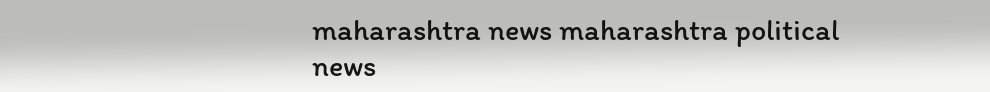maharashtra news maharashtra political news